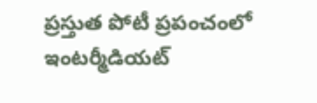ప్రస్తుత పోటీ ప్రపంచంలో ఇంటర్మీడియట్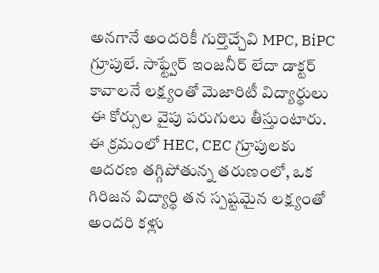అనగానే అందరికీ గుర్తొచ్చేవి MPC, BiPC గ్రూపులే. సాఫ్ట్వేర్ ఇంజనీర్ లేదా డాక్టర్ కావాలనే లక్ష్యంతో మెజారిటీ విద్యార్థులు ఈ కోర్సుల వైపు పరుగులు తీస్తుంటారు. ఈ క్రమంలో HEC, CEC గ్రూపులకు ఆదరణ తగ్గిపోతున్న తరుణంలో, ఒక గిరిజన విద్యార్థి తన స్పష్టమైన లక్ష్యంతో అందరి కళ్లు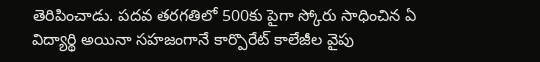తెరిపించాడు. పదవ తరగతిలో 500కు పైగా స్కోరు సాధించిన ఏ విద్యార్థి అయినా సహజంగానే కార్పొరేట్ కాలేజీల వైపు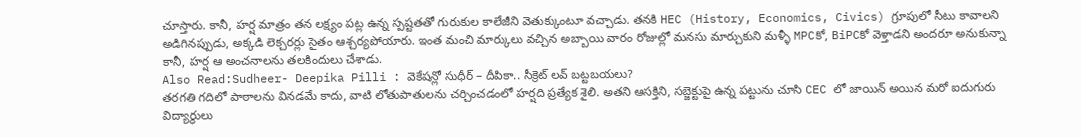చూస్తారు. కానీ, హర్ష మాత్రం తన లక్ష్యం పట్ల ఉన్న స్పష్టతతో గురుకుల కాలేజీని వెతుక్కుంటూ వచ్చాడు. తనకి HEC (History, Economics, Civics) గ్రూపులో సీటు కావాలని అడిగినప్పుడు, అక్కడి లెక్చరర్లు సైతం ఆశ్చర్యపోయారు. ఇంత మంచి మార్కులు వచ్చిన అబ్బాయి వారం రోజుల్లో మనసు మార్చుకుని మళ్ళీ MPCకో, BiPCకో వెళ్తాడని అందరూ అనుకున్నా కానీ, హర్ష ఆ అంచనాలను తలకిందులు చేశాడు.
Also Read:Sudheer- Deepika Pilli : వెకేషన్లో సుధీర్ – దీపికా.. సీక్రెట్ లవ్ బట్టబయలు?
తరగతి గదిలో పాఠాలను వినడమే కాదు, వాటి లోతుపాతులను చర్చించడంలో హర్షది ప్రత్యేక శైలి. అతని ఆసక్తిని, సబ్జెక్టుపై ఉన్న పట్టును చూసి CEC లో జాయిన్ అయిన మరో ఐదుగురు విద్యార్థులు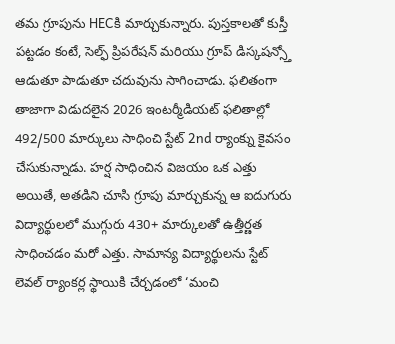తమ గ్రూపును HECకి మార్చుకున్నారు. పుస్తకాలతో కుస్తీ పట్టడం కంటే, సెల్ఫ్ ప్రిపరేషన్ మరియు గ్రూప్ డిస్కషన్స్తో ఆడుతూ పాడుతూ చదువును సాగించాడు. ఫలితంగా తాజాగా విడుదలైన 2026 ఇంటర్మీడియట్ ఫలితాల్లో 492/500 మార్కులు సాధించి స్టేట్ 2nd ర్యాంక్ను కైవసం చేసుకున్నాడు. హర్ష సాధించిన విజయం ఒక ఎత్తు అయితే, అతడిని చూసి గ్రూపు మార్చుకున్న ఆ ఐదుగురు విద్యార్థులలో ముగ్గురు 430+ మార్కులతో ఉత్తీర్ణత సాధించడం మరో ఎత్తు. సామాన్య విద్యార్థులను స్టేట్ లెవల్ ర్యాంకర్ల స్థాయికి చేర్చడంలో ‘మంచి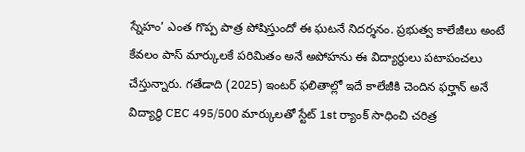స్నేహం’ ఎంత గొప్ప పాత్ర పోషిస్తుందో ఈ ఘటనే నిదర్శనం. ప్రభుత్వ కాలేజీలు అంటే కేవలం పాస్ మార్కులకే పరిమితం అనే అపోహను ఈ విద్యార్థులు పటాపంచలు చేస్తున్నారు. గతేడాది (2025) ఇంటర్ ఫలితాల్లో ఇదే కాలేజీకి చెందిన ఫర్హాన్ అనే విద్యార్థి CEC 495/500 మార్కులతో స్టేట్ 1st ర్యాంక్ సాధించి చరిత్ర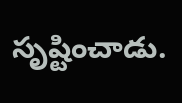సృష్టించాడు.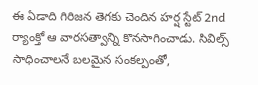ఈ ఏడాది గిరిజన తెగకు చెందిన హర్ష స్టేట్ 2nd ర్యాంక్తో ఆ వారసత్వాన్ని కొనసాగించాడు. సివిల్స్ సాధించాలనే బలమైన సంకల్పంతో,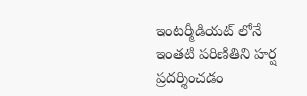ఇంటర్మీడియట్ లోనే ఇంతటి పరిణితిని హర్ష ప్రదర్శించడం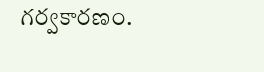గర్వకారణం.